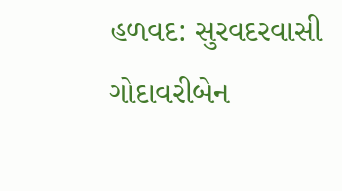હળવદ: સુરવદરવાસી ગોદાવરીબેન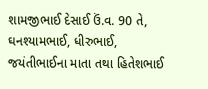શામજીભાઈ દેસાઈ ઉં.વ. 90 તે, ઘનશ્યામભાઈ, ધીરુભાઈ, જયંતીભાઈના માતા તથા હિતેશભાઈ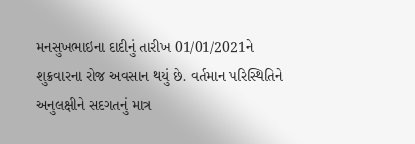મનસુખભાઇના દાદીનું તારીખ 01/01/2021ને શુક્રવારના રોજ અવસાન થયું છે. વર્તમાન પરિસ્થિતિને અનુલક્ષીને સદગતનું માત્ર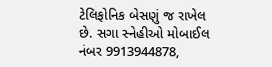ટેલિફોનિક બેસણું જ રાખેલ છે. સગા સ્નેહીઓ મોબાઈલ નંબર 9913944878,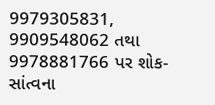9979305831, 9909548062 તથા 9978881766 પર શોક-સાંત્વના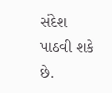સંદેશ પાઠવી શકે છે.